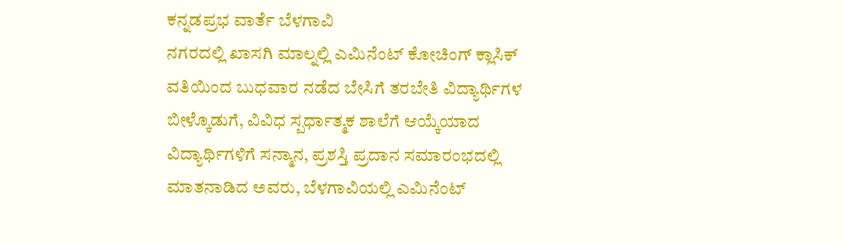ಕನ್ನಡಪ್ರಭ ವಾರ್ತೆ ಬೆಳಗಾವಿ
ನಗರದಲ್ಲಿ ಖಾಸಗಿ ಮಾಲ್ನಲ್ಲಿ ಎಮಿನೆಂಟ್ ಕೋಚಿಂಗ್ ಕ್ಲಾಸಿಕ್ ವತಿಯಿಂದ ಬುಧವಾರ ನಡೆದ ಬೇಸಿಗೆ ತರಬೇತಿ ವಿದ್ಯಾರ್ಥಿಗಳ ಬೀಳ್ಕೊಡುಗೆ, ವಿವಿಧ ಸ್ಪರ್ಧಾತ್ಮಕ ಶಾಲೆಗೆ ಆಯ್ಕೆಯಾದ ವಿದ್ಯಾರ್ಥಿಗಳಿಗೆ ಸನ್ಮಾನ, ಪ್ರಶಸ್ತಿ ಪ್ರದಾನ ಸಮಾರಂಭದಲ್ಲಿ ಮಾತನಾಡಿದ ಅವರು, ಬೆಳಗಾವಿಯಲ್ಲಿ ಎಮಿನೆಂಟ್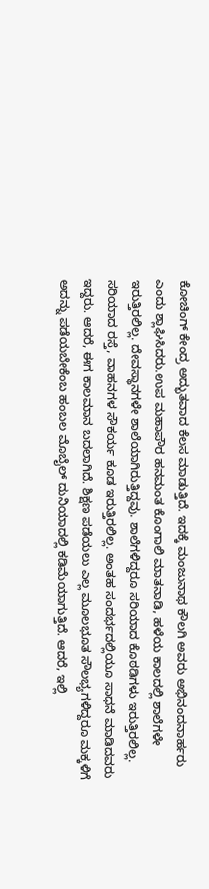ಕೋಚಿಂಗ್ ಕೇಂದ್ರ ಅದ್ಭುತವಾದ ಕೆಲಸ ಮಾಡುತ್ತಿದೆ. ಇದಕ್ಕೆ ಮಂಜುನಾಥ ಕೌಲಗಿ ಅವರು ಅಭಿನಂದನಾರ್ಹರು ಎಂದು ಶ್ಲಾಘಿಸಿದರು.ಉಪ ಮಹಾಪೌರ ಹನಮಂತ ಕೊಂಗಾಲಿ ಮಾತನಾಡಿ, ಹಳೆಯ ಕಾಲದಲ್ಲಿ ಶಾಲೆಗಳೇ ಇರುತ್ತಿರಲಿಲ್ಲ. ದೇವಸ್ಥಾನಗಳೇ ಶಾಲೆಯಾಗಿರುತ್ತಿದ್ದವು. ಶಾಲೆಗಳಿದ್ದರೂ ಸರಿಯಾದ ಕೊಠಡಿಗಳು ಇರುತ್ತಿರಲಿಲ್ಲ. ಸರಿಯಾದ ರಸ್ತೆ, ವಾಹನಗಳ ಸೌಕರ್ಯ ಕೂಡ ಇರುತ್ತಿರಲಿಲ್ಲ. ಅಂತಹ ಸಂದರ್ಭದಲ್ಲಿಯೂ ಸಾಧನೆ ಮಾಡಿದವರು ಇದ್ದರು. ಆದರೆ, ಈಗ ಕಾಲಮಾನ ಬದಲಾಗಿದೆ. ಶಿಕ್ಷಣ ಪಡೆಯಲು ಎಲ್ಲ ಮೂಲಭೂತ ಸೌಲಭ್ಯಗಳಿದ್ದರೂ ಮಕ್ಕಳಿಗೆ ಅದನ್ನು ಪಡೆಯಬೇಕೆಂಬ ಹಂಬಲ ಮೊಬೈಲ್ ದುನಿಯಾದಲ್ಲಿ ಕಡಿಮೆಯಾಗುತ್ತಿದೆ. ಆದರೆ, ಇಲ್ಲಿ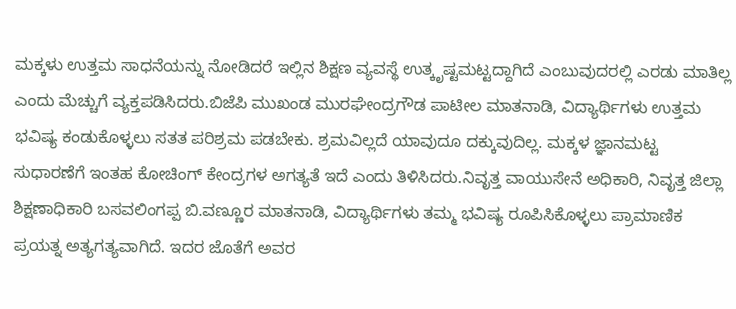ಮಕ್ಕಳು ಉತ್ತಮ ಸಾಧನೆಯನ್ನು ನೋಡಿದರೆ ಇಲ್ಲಿನ ಶಿಕ್ಷಣ ವ್ಯವಸ್ಥೆ ಉತ್ಕೃಷ್ಟಮಟ್ಟದ್ದಾಗಿದೆ ಎಂಬುವುದರಲ್ಲಿ ಎರಡು ಮಾತಿಲ್ಲ ಎಂದು ಮೆಚ್ಚುಗೆ ವ್ಯಕ್ತಪಡಿಸಿದರು.ಬಿಜೆಪಿ ಮುಖಂಡ ಮುರಘೇಂದ್ರಗೌಡ ಪಾಟೀಲ ಮಾತನಾಡಿ, ವಿದ್ಯಾರ್ಥಿಗಳು ಉತ್ತಮ ಭವಿಷ್ಯ ಕಂಡುಕೊಳ್ಳಲು ಸತತ ಪರಿಶ್ರಮ ಪಡಬೇಕು. ಶ್ರಮವಿಲ್ಲದೆ ಯಾವುದೂ ದಕ್ಕುವುದಿಲ್ಲ. ಮಕ್ಕಳ ಜ್ಞಾನಮಟ್ಟ ಸುಧಾರಣೆಗೆ ಇಂತಹ ಕೋಚಿಂಗ್ ಕೇಂದ್ರಗಳ ಅಗತ್ಯತೆ ಇದೆ ಎಂದು ತಿಳಿಸಿದರು.ನಿವೃತ್ತ ವಾಯುಸೇನೆ ಅಧಿಕಾರಿ, ನಿವೃತ್ತ ಜಿಲ್ಲಾ ಶಿಕ್ಷಣಾಧಿಕಾರಿ ಬಸವಲಿಂಗಪ್ಪ ಬಿ.ವಣ್ಣೂರ ಮಾತನಾಡಿ, ವಿದ್ಯಾರ್ಥಿಗಳು ತಮ್ಮ ಭವಿಷ್ಯ ರೂಪಿಸಿಕೊಳ್ಳಲು ಪ್ರಾಮಾಣಿಕ ಪ್ರಯತ್ನ ಅತ್ಯಗತ್ಯವಾಗಿದೆ. ಇದರ ಜೊತೆಗೆ ಅವರ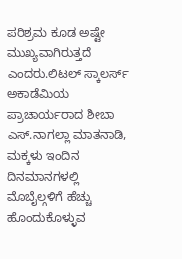ಪರಿಶ್ರಮ ಕೂಡ ಅಷ್ಟೇ ಮುಖ್ಯವಾಗಿರುತ್ತದೆ ಎಂದರು.ಲಿಟಲ್ ಸ್ಕಾಲರ್ಸ್ ಅಕಾಡೆಮಿಯ ಪ್ರಾಚಾರ್ಯರಾದ ಶೀಬಾ ಎಸ್.ನಾಗಲ್ಲಾ ಮಾತನಾಡಿ, ಮಕ್ಕಳು ಇಂದಿನ ದಿನಮಾನಗಳಲ್ಲಿ ಮೊಬೈಲ್ಗಳಿಗೆ ಹೆಚ್ಚು ಹೊಂದುಕೊಳ್ಳುವ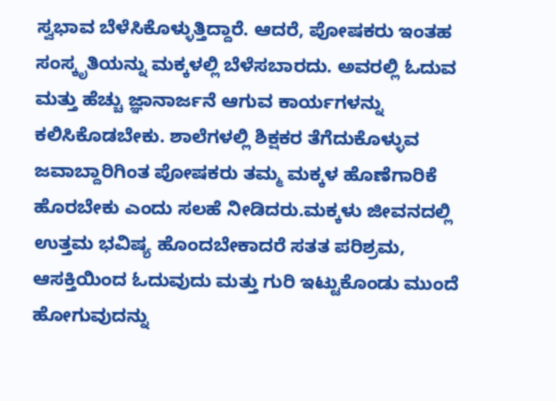ಸ್ವಭಾವ ಬೆಳೆಸಿಕೊಳ್ಳುತ್ತಿದ್ದಾರೆ. ಆದರೆ, ಪೋಷಕರು ಇಂತಹ ಸಂಸ್ಕೃತಿಯನ್ನು ಮಕ್ಕಳಲ್ಲಿ ಬೆಳೆಸಬಾರದು. ಅವರಲ್ಲಿ ಓದುವ ಮತ್ತು ಹೆಚ್ಚು ಜ್ಞಾನಾರ್ಜನೆ ಆಗುವ ಕಾರ್ಯಗಳನ್ನು ಕಲಿಸಿಕೊಡಬೇಕು. ಶಾಲೆಗಳಲ್ಲಿ ಶಿಕ್ಷಕರ ತೆಗೆದುಕೊಳ್ಳುವ ಜವಾಬ್ದಾರಿಗಿಂತ ಪೋಷಕರು ತಮ್ಮ ಮಕ್ಕಳ ಹೊಣೆಗಾರಿಕೆ ಹೊರಬೇಕು ಎಂದು ಸಲಹೆ ನೀಡಿದರು.ಮಕ್ಕಳು ಜೀವನದಲ್ಲಿ ಉತ್ತಮ ಭವಿಷ್ಯ ಹೊಂದಬೇಕಾದರೆ ಸತತ ಪರಿಶ್ರಮ, ಆಸಕ್ತಿಯಿಂದ ಓದುವುದು ಮತ್ತು ಗುರಿ ಇಟ್ಟುಕೊಂಡು ಮುಂದೆ ಹೋಗುವುದನ್ನು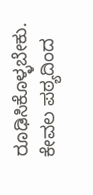ರೂಢಿಸಿಕೊಳ್ಳಬೇಕು. ಕೇವಲ ಪಠ್ಯದಿಂದ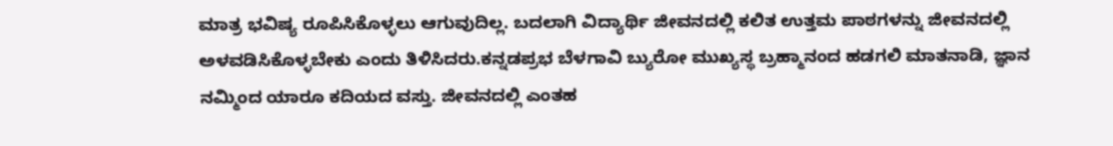ಮಾತ್ರ ಭವಿಷ್ಯ ರೂಪಿಸಿಕೊಳ್ಳಲು ಆಗುವುದಿಲ್ಲ. ಬದಲಾಗಿ ವಿದ್ಯಾರ್ಥಿ ಜೀವನದಲ್ಲಿ ಕಲಿತ ಉತ್ತಮ ಪಾಠಗಳನ್ನು ಜೀವನದಲ್ಲಿ ಅಳವಡಿಸಿಕೊಳ್ಳಬೇಕು ಎಂದು ತಿಳಿಸಿದರು.ಕನ್ನಡಪ್ರಭ ಬೆಳಗಾವಿ ಬ್ಯುರೋ ಮುಖ್ಯಸ್ಥ ಬ್ರಹ್ಮಾನಂದ ಹಡಗಲಿ ಮಾತನಾಡಿ, ಜ್ಞಾನ ನಮ್ಮಿಂದ ಯಾರೂ ಕದಿಯದ ವಸ್ತು. ಜೀವನದಲ್ಲಿ ಎಂತಹ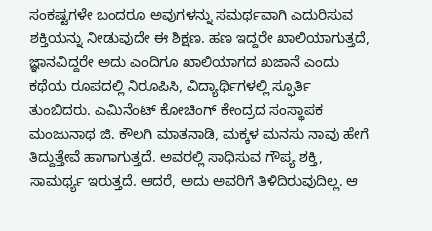ಸಂಕಷ್ಟಗಳೇ ಬಂದರೂ ಅವುಗಳನ್ನು ಸಮರ್ಥವಾಗಿ ಎದುರಿಸುವ ಶಕ್ತಿಯನ್ನು ನೀಡುವುದೇ ಈ ಶಿಕ್ಷಣ. ಹಣ ಇದ್ದರೇ ಖಾಲಿಯಾಗುತ್ತದೆ, ಜ್ಞಾನವಿದ್ದರೇ ಅದು ಎಂದಿಗೂ ಖಾಲಿಯಾಗದ ಖಜಾನೆ ಎಂದು ಕಥೆಯ ರೂಪದಲ್ಲಿ ನಿರೂಪಿಸಿ, ವಿದ್ಯಾರ್ಥಿಗಳಲ್ಲಿ ಸ್ಫೂರ್ತಿ ತುಂಬಿದರು. ಎಮಿನೆಂಟ್ ಕೋಚಿಂಗ್ ಕೇಂದ್ರದ ಸಂಸ್ಥಾಪಕ ಮಂಜುನಾಥ ಜಿ. ಕೌಲಗಿ ಮಾತನಾಡಿ, ಮಕ್ಕಳ ಮನಸು ನಾವು ಹೇಗೆ ತಿದ್ದುತ್ತೇವೆ ಹಾಗಾಗುತ್ತದೆ. ಅವರಲ್ಲಿ ಸಾಧಿಸುವ ಗೌಪ್ಯ ಶಕ್ತಿ, ಸಾಮರ್ಥ್ಯ ಇರುತ್ತದೆ. ಆದರೆ, ಅದು ಅವರಿಗೆ ತಿಳಿದಿರುವುದಿಲ್ಲ. ಆ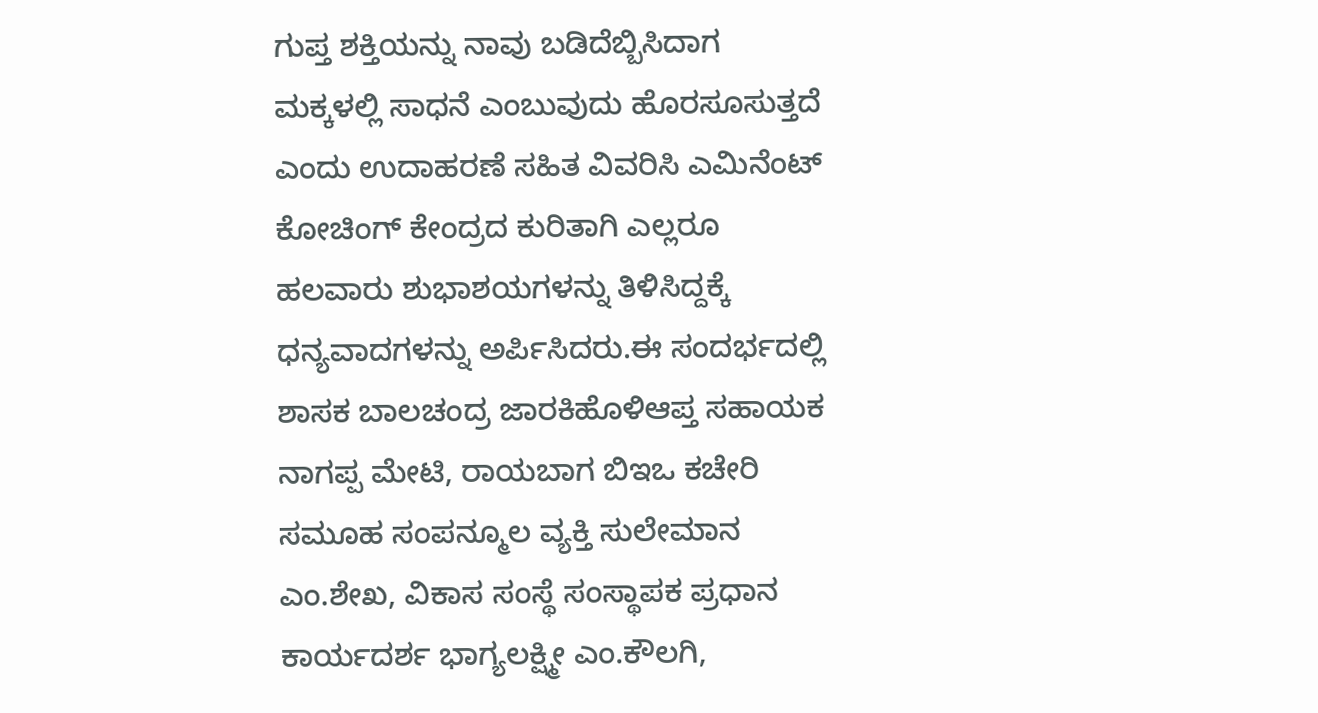ಗುಪ್ತ ಶಕ್ತಿಯನ್ನು ನಾವು ಬಡಿದೆಬ್ಬಿಸಿದಾಗ ಮಕ್ಕಳಲ್ಲಿ ಸಾಧನೆ ಎಂಬುವುದು ಹೊರಸೂಸುತ್ತದೆ ಎಂದು ಉದಾಹರಣೆ ಸಹಿತ ವಿವರಿಸಿ ಎಮಿನೆಂಟ್ ಕೋಚಿಂಗ್ ಕೇಂದ್ರದ ಕುರಿತಾಗಿ ಎಲ್ಲರೂ ಹಲವಾರು ಶುಭಾಶಯಗಳನ್ನು ತಿಳಿಸಿದ್ದಕ್ಕೆ ಧನ್ಯವಾದಗಳನ್ನು ಅರ್ಪಿಸಿದರು.ಈ ಸಂದರ್ಭದಲ್ಲಿ ಶಾಸಕ ಬಾಲಚಂದ್ರ ಜಾರಕಿಹೊಳಿಆಪ್ತ ಸಹಾಯಕ ನಾಗಪ್ಪ ಮೇಟಿ, ರಾಯಬಾಗ ಬಿಇಒ ಕಚೇರಿ ಸಮೂಹ ಸಂಪನ್ಮೂಲ ವ್ಯಕ್ತಿ ಸುಲೇಮಾನ ಎಂ.ಶೇಖ, ವಿಕಾಸ ಸಂಸ್ಥೆ ಸಂಸ್ಥಾಪಕ ಪ್ರಧಾನ ಕಾರ್ಯದರ್ಶ ಭಾಗ್ಯಲಕ್ಷ್ಮೀ ಎಂ.ಕೌಲಗಿ,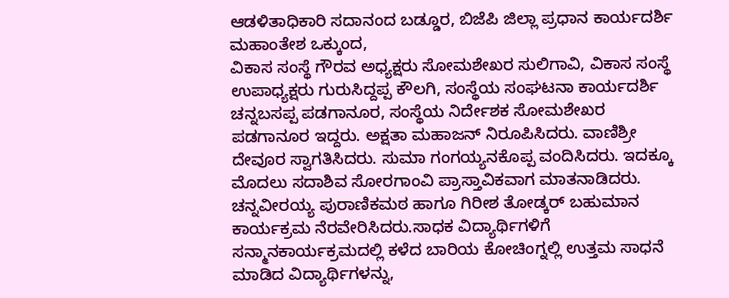ಆಡಳಿತಾಧಿಕಾರಿ ಸದಾನಂದ ಬಡ್ಡೂರ, ಬಿಜೆಪಿ ಜಿಲ್ಲಾ ಪ್ರಧಾನ ಕಾರ್ಯದರ್ಶಿ ಮಹಾಂತೇಶ ಒಕ್ಕುಂದ,
ವಿಕಾಸ ಸಂಸ್ಥೆ ಗೌರವ ಅಧ್ಯಕ್ಷರು ಸೋಮಶೇಖರ ಸುಲಿಗಾವಿ, ವಿಕಾಸ ಸಂಸ್ಥೆ ಉಪಾಧ್ಯಕ್ಷರು ಗುರುಸಿದ್ದಪ್ಪ ಕೌಲಗಿ, ಸಂಸ್ಥೆಯ ಸಂಘಟನಾ ಕಾರ್ಯದರ್ಶಿ ಚನ್ನಬಸಪ್ಪ ಪಡಗಾನೂರ, ಸಂಸ್ಥೆಯ ನಿರ್ದೇಶಕ ಸೋಮಶೇಖರ ಪಡಗಾನೂರ ಇದ್ದರು. ಅಕ್ಷತಾ ಮಹಾಜನ್ ನಿರೂಪಿಸಿದರು. ವಾಣಿಶ್ರೀ ದೇವೂರ ಸ್ವಾಗತಿಸಿದರು. ಸುಮಾ ಗಂಗಯ್ಯನಕೊಪ್ಪ ವಂದಿಸಿದರು. ಇದಕ್ಕೂ ಮೊದಲು ಸದಾಶಿವ ಸೋರಗಾಂವಿ ಪ್ರಾಸ್ತಾವಿಕವಾಗ ಮಾತನಾಡಿದರು. ಚನ್ನವೀರಯ್ಯ ಪುರಾಣಿಕಮಠ ಹಾಗೂ ಗಿರೀಶ ತೋಡ್ಕರ್ ಬಹುಮಾನ ಕಾರ್ಯಕ್ರಮ ನೆರವೇರಿಸಿದರು.ಸಾಧಕ ವಿದ್ಯಾರ್ಥಿಗಳಿಗೆ ಸನ್ಮಾನಕಾರ್ಯಕ್ರಮದಲ್ಲಿ ಕಳೆದ ಬಾರಿಯ ಕೋಚಿಂಗ್ನಲ್ಲಿ ಉತ್ತಮ ಸಾಧನೆ ಮಾಡಿದ ವಿದ್ಯಾರ್ಥಿಗಳನ್ನು,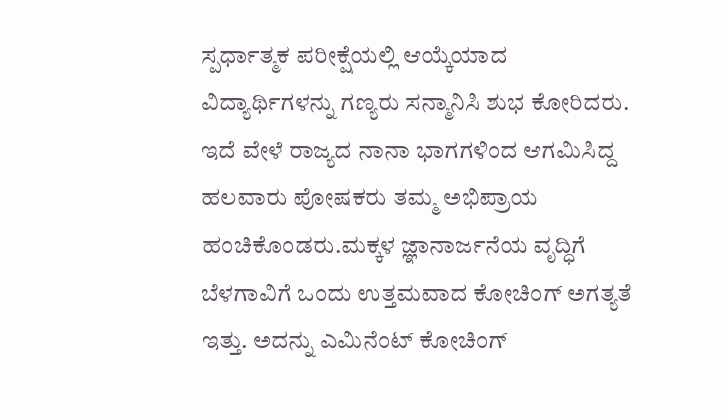ಸ್ಪರ್ಧಾತ್ಮಕ ಪರೀಕ್ಷೆಯಲ್ಲಿ ಆಯ್ಕೆಯಾದ ವಿದ್ಯಾರ್ಥಿಗಳನ್ನು ಗಣ್ಯರು ಸನ್ಮಾನಿಸಿ ಶುಭ ಕೋರಿದರು. ಇದೆ ವೇಳೆ ರಾಜ್ಯದ ನಾನಾ ಭಾಗಗಳಿಂದ ಆಗಮಿಸಿದ್ದ ಹಲವಾರು ಪೋಷಕರು ತಮ್ಮ ಅಭಿಪ್ರಾಯ ಹಂಚಿಕೊಂಡರು.ಮಕ್ಕಳ ಜ್ಞಾನಾರ್ಜನೆಯ ವೃದ್ಧಿಗೆ ಬೆಳಗಾವಿಗೆ ಒಂದು ಉತ್ತಮವಾದ ಕೋಚಿಂಗ್ ಅಗತ್ಯತೆ ಇತ್ತು. ಅದನ್ನು ಎಮಿನೆಂಟ್ ಕೋಚಿಂಗ್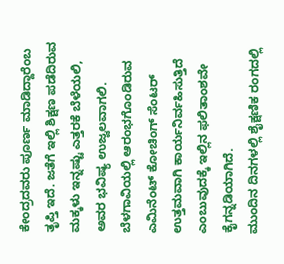ಕೇಂದ್ರದವರು ಪೂರ್ಣ ಮಾಡಿದ್ದಾರೆಂಬ ತೃಪ್ತಿ ಇದೆ. ಜತೆಗೆ ಇಲ್ಲಿ ಶಿಕ್ಷಣ ಪಡೆದಿರುವ ಮಕ್ಕಳು ಇನ್ನಷ್ಟು ಎತ್ತರಕೆ ಬೆಳೆಯಲಿ, ಅವರ ಭವಿಷ್ಯ ಉಜ್ವಲವಾಗಲಿ.
ಬೆಳಗಾವಿಯಲ್ಲಿ ಆರಂಭಗೊಂಡಿರುವ ಎಮಿನೆಂಟ್ ಕೋಚಿಂಗ್ ಸೆಂಟರ್ ಉತ್ತಮವಾಗಿ ಕಾರ್ಯನಿರ್ವಹಿಸುತ್ತಿದೆ ಎಂಬುವುದಕ್ಕೆ ಇಲ್ಲಿನ ಫಲಿತಾಂಶವೇ ಕೈಗನ್ನಡಿಯಾಗಿದೆ.
ಮುಂದಿನ ದಿನಗಳಲ್ಲಿ ಶೈಕ್ಷಣಿಕ ರಂಗದಲ್ಲಿ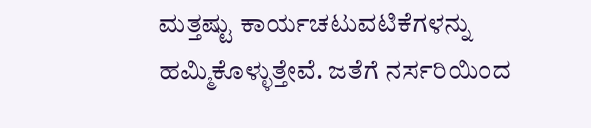ಮತ್ತಷ್ಟು ಕಾರ್ಯಚಟುವಟಿಕೆಗಳನ್ನು ಹಮ್ಮಿಕೊಳ್ಳುತ್ತೇವೆ. ಜತೆಗೆ ನರ್ಸರಿಯಿಂದ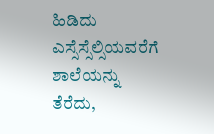ಹಿಡಿದು ಎಸ್ಸೆಸ್ಸೆಲ್ಸಿಯವರೆಗೆ ಶಾಲೆಯನ್ನು ತೆರೆದು,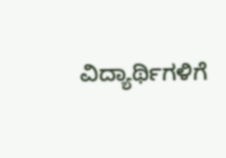ವಿದ್ಯಾರ್ಥಿಗಳಿಗೆ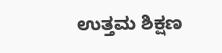ಉತ್ತಮ ಶಿಕ್ಷಣ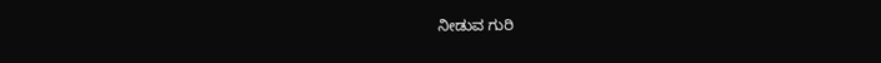ನೀಡುವ ಗುರಿ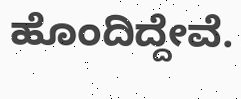ಹೊಂದಿದ್ದೇವೆ.